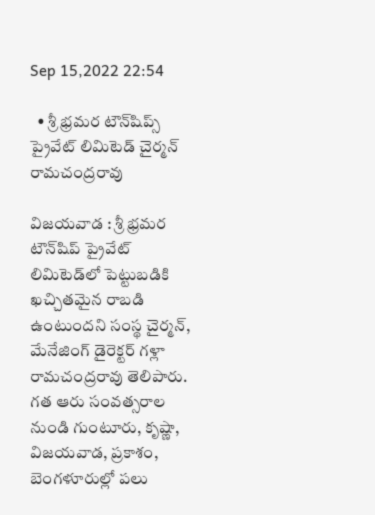Sep 15,2022 22:54

  • శ్రీ భ్రమర టౌన్‌షిప్స్‌ ప్రైవేట్‌ లిమిటెడ్‌ చైర్మన్‌ రామచంద్రరావు

విజయవాడ : శ్రీ భ్రమర టౌన్‌షిప్‌ ప్రైవేట్‌ లిమిటెడ్‌లో పెట్టుబడికి ఖచ్చితమైన రాబడి ఉంటుందని సంస్థ చైర్మన్‌, మేనేజింగ్‌ డైరెక్టర్‌ గళ్లా రామచంద్రరావు తెలిపారు. గత ఆరు సంవత్సరాల నుండి గుంటూరు, కృష్ణా, విజయవాడ, ప్రకాశం, బెంగళూరుల్లో పలు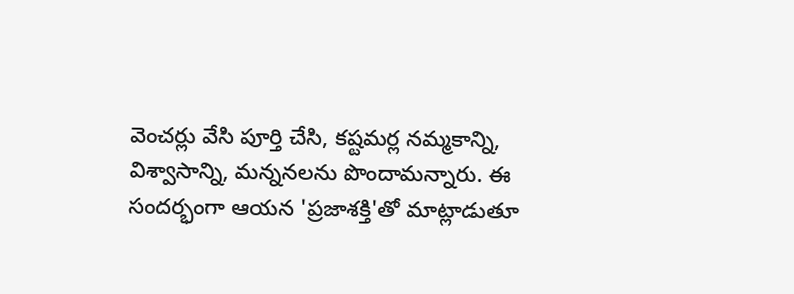వెంచర్లు వేసి పూర్తి చేసి, కష్టమర్ల నమ్మకాన్ని, విశ్వాసాన్ని, మన్ననలను పొందామన్నారు. ఈ సందర్భంగా ఆయన 'ప్రజాశక్తి'తో మాట్లాడుతూ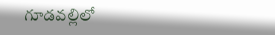గూడవల్లిలో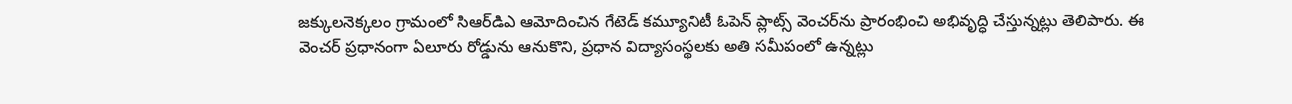జక్కులనెక్కలం గ్రామంలో సిఆర్‌డిఎ ఆమోదించిన గేటెడ్‌ కమ్యూనిటీ ఓపెన్‌ ప్లాట్స్‌ వెంచర్‌ను ప్రారంభించి అభివృద్ధి చేస్తున్నట్లు తెలిపారు. ఈ వెంచర్‌ ప్రధానంగా ఏలూరు రోడ్డును ఆనుకొని, ప్రధాన విద్యాసంస్థలకు అతి సమీపంలో ఉన్నట్లు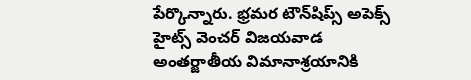పేర్కొన్నారు. భ్రమర టౌన్‌షిప్స్‌ అపెక్స్‌ హైట్స్‌ వెంచర్‌ విజయవాడ అంతర్జాతీయ విమానాశ్రయానికి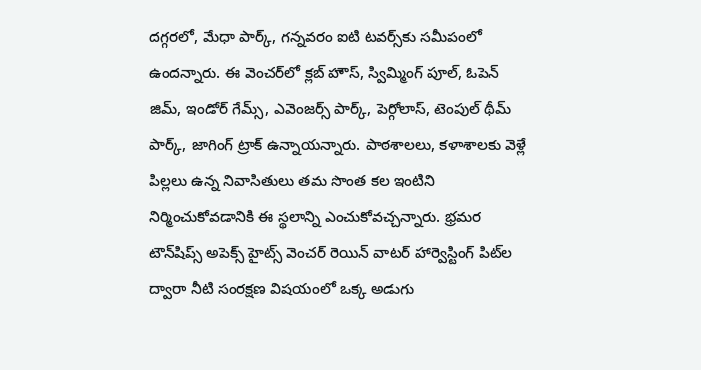దగ్గరలో, మేధా పార్క్‌, గన్నవరం ఐటి టవర్స్‌కు సమీపంలో ఉందన్నారు. ఈ వెంచర్‌లో క్లబ్‌ హౌస్‌, స్విమ్మింగ్‌ పూల్‌, ఓపెన్‌ జిమ్‌, ఇండోర్‌ గేమ్స్‌, ఎవెంజర్స్‌ పార్క్‌, పెర్గోలాస్‌, టెంపుల్‌ థీమ్‌ పార్క్‌, జాగింగ్‌ ట్రాక్‌ ఉన్నాయన్నారు. పాఠశాలలు, కళాశాలకు వెళ్లే పిల్లలు ఉన్న నివాసితులు తమ సొంత కల ఇంటిని నిర్మించుకోవడానికి ఈ స్థలాన్ని ఎంచుకోవచ్చన్నారు. భ్రమర టౌన్‌షిప్స్‌ అపెక్స్‌ హైట్స్‌ వెంచర్‌ రెయిన్‌ వాటర్‌ హార్వెస్టింగ్‌ పిట్‌ల ద్వారా నీటి సంరక్షణ విషయంలో ఒక్క అడుగు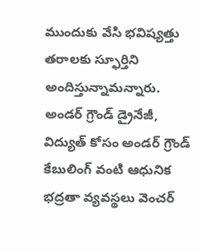ముందుకు వేసి భవిష్యత్తు తరాలకు స్ఫూర్తిని అందిస్తున్నామన్నారు. అండర్‌ గ్రౌండ్‌ డ్రైనేజీ, విద్యుత్‌ కోసం అండర్‌ గ్రౌండ్‌ కేబులింగ్‌ వంటి ఆధునిక భద్రతా వ్యవస్థలు వెంచర్‌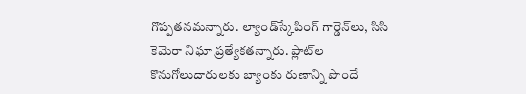గొప్పతనమన్నారు. ల్యాండ్‌స్కేపింగ్‌ గార్డెన్‌లు, సిసి కెమెరా నిఘా ప్రత్యేకతన్నారు. ప్లాట్‌ల కొనుగోలుదారులకు బ్యాంకు రుణాన్ని పొందే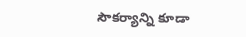సౌకర్యాన్ని కూడా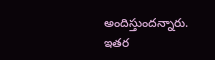అందిస్తుందన్నారు. ఇతర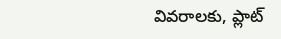వివరాలకు, ప్లాట్‌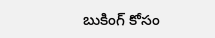బుకింగ్‌ కోసం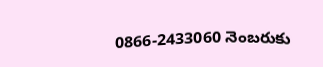0866-2433060 నెంబరుకు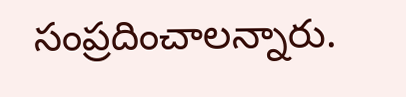సంప్రదించాలన్నారు.